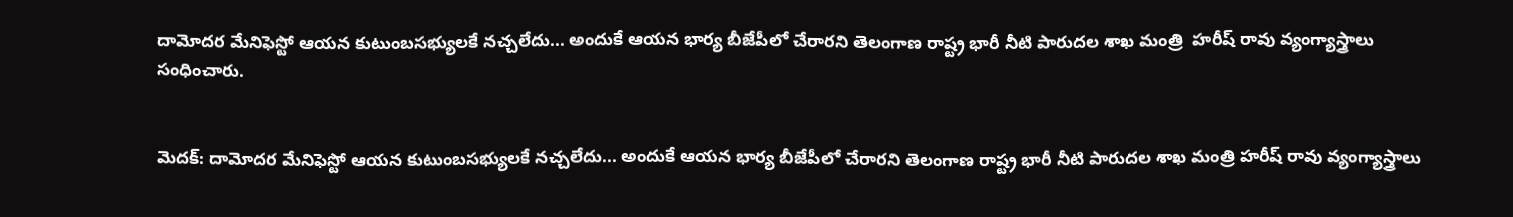దామోదర మేనిఫెస్టో ఆయన కుటుంబసభ్యులకే నచ్చలేదు... అందుకే ఆయన భార్య బీజేపీలో చేరారని తెలంగాణ రాష్ట్ర భారీ నీటి పారుదల శాఖ మంత్రి  హరీష్ రావు వ్యంగ్యాస్త్రాలు సంధించారు.


మెదక్: దామోదర మేనిఫెస్టో ఆయన కుటుంబసభ్యులకే నచ్చలేదు... అందుకే ఆయన భార్య బీజేపీలో చేరారని తెలంగాణ రాష్ట్ర భారీ నీటి పారుదల శాఖ మంత్రి హరీష్ రావు వ్యంగ్యాస్త్రాలు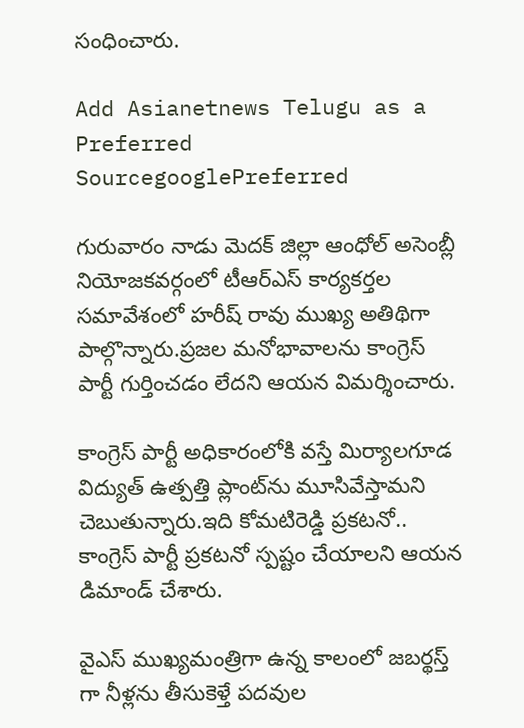సంధించారు.

Add Asianetnews Telugu as a Preferred SourcegooglePreferred

గురువారం నాడు మెదక్ జిల్లా ఆంధోల్ అసెంబ్లీ నియోజకవర్గంలో టీఆర్ఎస్ కార్యకర్తల సమావేశంలో హరీష్ రావు ముఖ్య అతిథిగా పాల్గొన్నారు.ప్రజల మనోభావాలను కాంగ్రెస్ పార్టీ గుర్తించడం లేదని ఆయన విమర్శించారు.

కాంగ్రెస్ పార్టీ అధికారంలోకి వస్తే మిర్యాలగూడ విద్యుత్ ఉత్పత్తి ప్లాంట్‌ను మూసివేస్తామని చెబుతున్నారు.ఇది కోమటిరెడ్డి ప్రకటనో.. కాంగ్రెస్ పార్టీ ప్రకటనో స్పష్టం చేయాలని ఆయన డిమాండ్ చేశారు.

వైఎస్ ముఖ్యమంత్రిగా ఉన్న కాలంలో జబర్థస్త్ గా నీళ్లను తీసుకెళ్తే పదవుల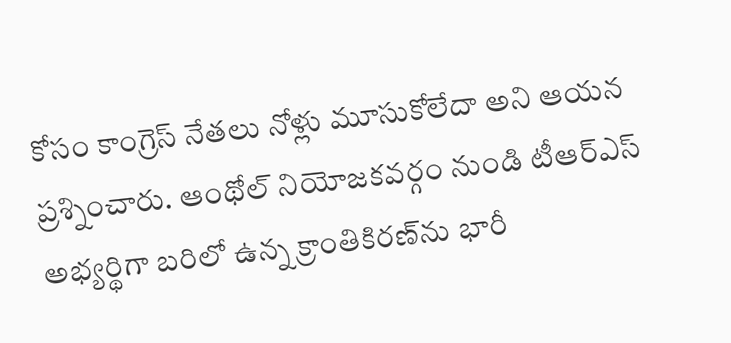కోసం కాంగ్రెస్ నేతలు నోళ్లు మూసుకోలేదా అని ఆయన ప్రశ్నించారు. ఆంథోల్ నియోజకవర్గం నుండి టీఆర్ఎస్ అభ్యర్థిగా బరిలో ఉన్న క్రాంతికిరణ్‌ను భారీ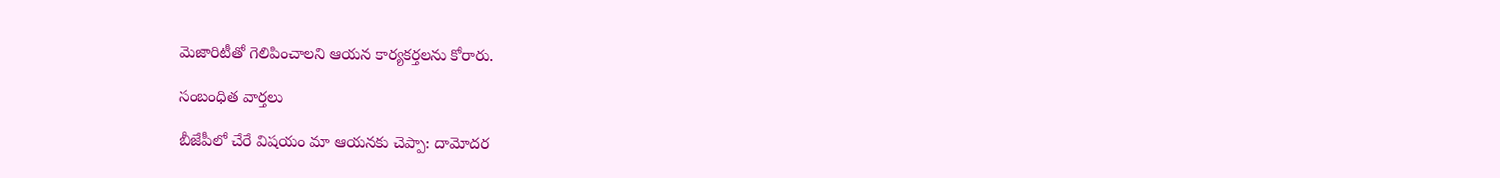మెజారిటీతో గెలిపించాలని ఆయన కార్యకర్తలను కోరారు.

సంబంధిత వార్తలు

బీజేపీలో చేరే విషయం మా ఆయనకు చెప్పా: దామోదర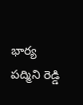భార్య పద్మిని రెడ్డి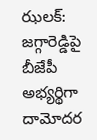ఝలక్: జగ్గారెడ్డిపై బీజేపీ అభ్యర్థిగా దామోదర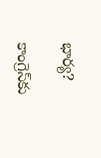భార్య?

కాంగ్రెస్‌కు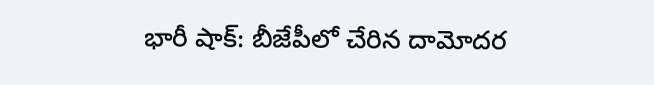భారీ షాక్: బీజేపీలో చేరిన దామోదర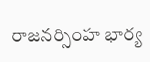రాజనర్సింహ భార్య